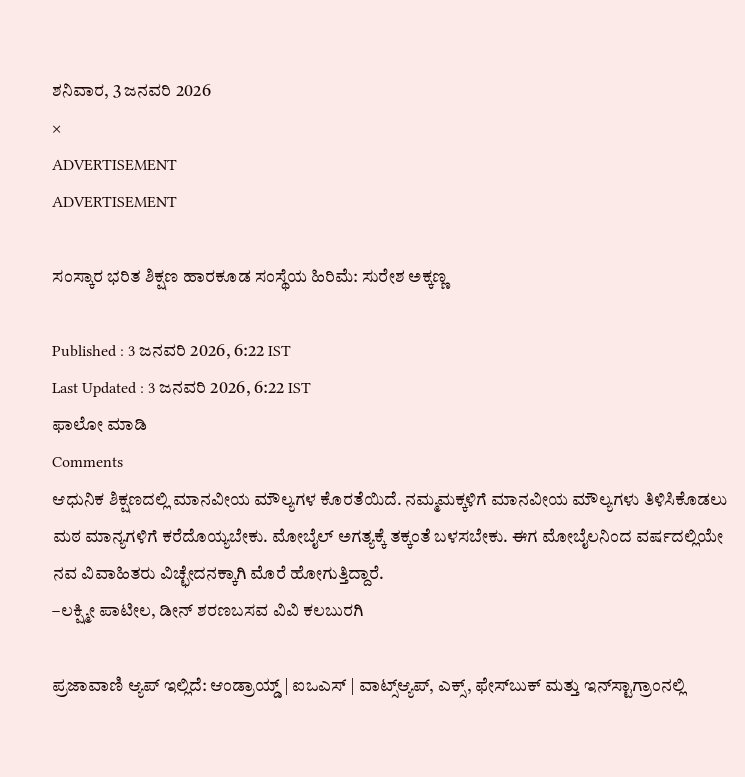ಶನಿವಾರ, 3 ಜನವರಿ 2026
×
ADVERTISEMENT
ADVERTISEMENT

ಸಂಸ್ಕಾರ ಭರಿತ ಶಿಕ್ಷಣ ಹಾರಕೂಡ ಸಂಸ್ಥೆಯ ಹಿರಿಮೆ: ಸುರೇಶ ಅಕ್ಕಣ್ಣ

Published : 3 ಜನವರಿ 2026, 6:22 IST
Last Updated : 3 ಜನವರಿ 2026, 6:22 IST
ಫಾಲೋ ಮಾಡಿ
Comments
ಆಧುನಿಕ ಶಿಕ್ಷಣದಲ್ಲಿ ಮಾನವೀಯ ಮೌಲ್ಯಗಳ ಕೊರತೆಯಿದೆ. ನಮ್ಮ‌ಮಕ್ಕಳಿಗೆ ಮಾನವೀಯ ಮೌಲ್ಯಗಳು ತಿಳಿಸಿಕೊಡಲು ಮಠ ಮಾನ್ಯಗಳಿಗೆ ಕರೆದೊಯ್ಯಬೇಕು. ಮೋಬೈಲ್ ಅಗತ್ಯಕ್ಕೆ ತಕ್ಕಂತೆ ಬಳಸಬೇಕು. ಈಗ ಮೋಬೈಲನಿಂದ ವರ್ಷದಲ್ಲಿಯೇ ನವ ವಿವಾಹಿತರು ವಿಚ್ಛೇದನಕ್ಕಾಗಿ ಮೊರೆ ಹೋಗುತ್ತಿದ್ದಾರೆ.
–ಲಕ್ಷ್ಮೀ ಪಾಟೀಲ, ಡೀನ್ ಶರಣಬಸವ ವಿವಿ ಕಲಬುರಗಿ

ಪ್ರಜಾವಾಣಿ ಆ್ಯಪ್ ಇಲ್ಲಿದೆ: ಆಂಡ್ರಾಯ್ಡ್ | ಐಒಎಸ್ | ವಾಟ್ಸ್ಆ್ಯಪ್, ಎಕ್ಸ್, ಫೇಸ್‌ಬುಕ್ ಮತ್ತು ಇನ್‌ಸ್ಟಾಗ್ರಾಂನಲ್ಲಿ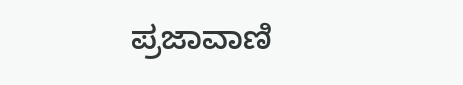ಪ್ರಜಾವಾಣಿ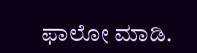ಫಾಲೋ ಮಾಡಿ.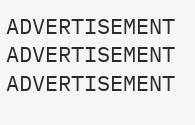ADVERTISEMENT
ADVERTISEMENT
ADVERTISEMENT